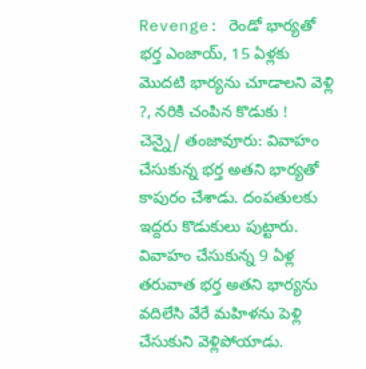Revenge: రెండో భార్యతో భర్త ఎంజాయ్, 15 ఏళ్లకు మొదటి భార్యను చూడాలని వెళ్లి ?, నరికి చంపిన కొడుకు !
చెన్నై/ తంజావూరు: వివాహం చేసుకున్న భర్త అతని భార్యతో కాపురం చేశాడు. దంపతులకు ఇద్దరు కొడుకులు పుట్టారు. వివాహం చేసుకున్న 9 ఏళ్ల తరువాత భర్త అతని భార్యను వదిలేసి వేరే మహిళను పెళ్లి చేసుకుని వెళ్లిపోయాడు.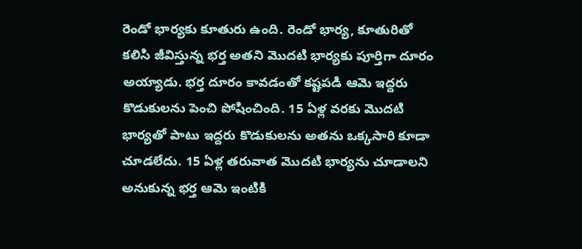రెండో భార్యకు కూతురు ఉంది. రెండో భార్య, కూతురితో కలిసి జీవిస్తున్న భర్త అతని మొదటి భార్యకు పూర్తిగా దూరం అయ్యాడు. భర్త దూరం కావడంతో కష్టపడి ఆమె ఇద్దరు కొడుకులను పెంచి పోషించింది. 15 ఏళ్ల వరకు మొదటి భార్యతో పాటు ఇద్దరు కొడుకులను అతను ఒక్కసారి కూడా చూడలేదు. 15 ఏళ్ల తరువాత మొదటి భార్యను చూడాలని అనుకున్న భర్త ఆమె ఇంటికి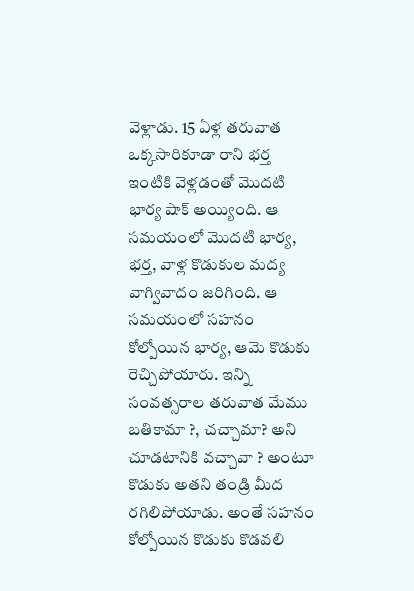వెళ్లాడు. 15 ఏళ్ల తరువాత ఒక్కసారికూడా రాని భర్త ఇంటికి వెళ్లడంతో మొదటి భార్య షాక్ అయ్యింది. ఆ సమయంలో మొదటి భార్య, భర్త, వాళ్ల కొడుకుల మద్య వాగ్వివాదం జరిగింది. ఆ సమయంలో సహనం కోల్పోయిన భార్య, ఆమె కొడుకు రెచ్చిపోయారు. ఇన్ని సంవత్సరాల తరువాత మేము బతికామా ?, చచ్చామా? అని చూడటానికి వచ్చావా ? అంటూ కొడుకు అతని తండ్రి మీద రగిలిపోయాడు. అంతే సహనం కోల్పోయిన కొడుకు కొడవలి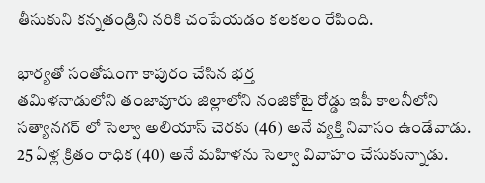తీసుకుని కన్నతండ్రిని నరికి చంపేయడం కలకలం రేపింది.

భార్యతో సంతోషంగా కాపురం చేసిన భర్త
తమిళనాడులోని తంజావూరు జిల్లాలోని నంజికోటై రోడ్డు ఇపీ కాలనీలోని సత్యానగర్ లో సెల్వా అలియాస్ చెరకు (46) అనే వ్యక్తి నివాసం ఉండేవాడు. 25 ఏళ్ల క్రితం రాధిక (40) అనే మహిళను సెల్వా వివాహం చేసుకున్నాడు.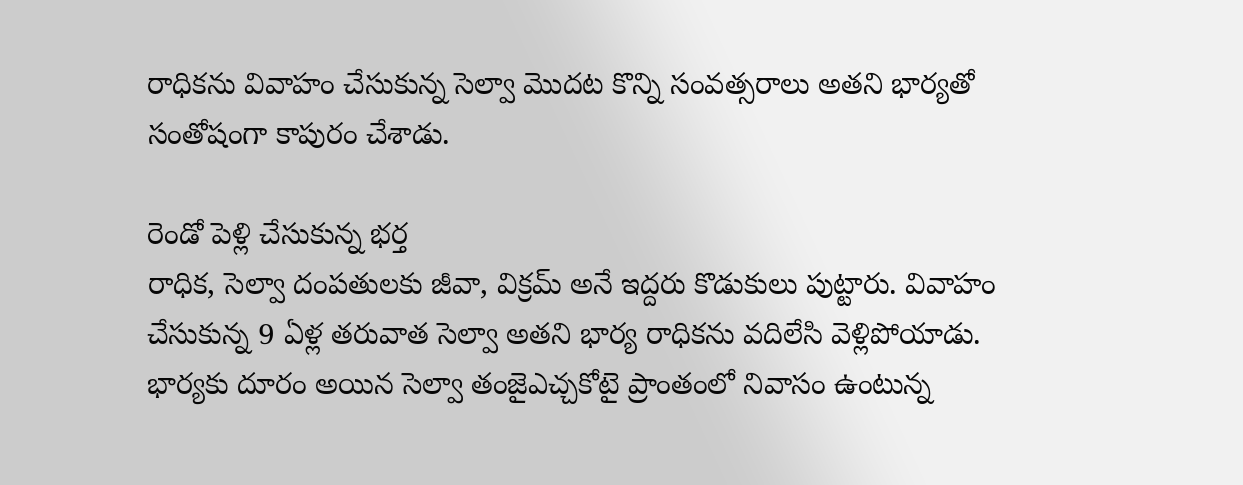రాధికను వివాహం చేసుకున్న సెల్వా మొదట కొన్ని సంవత్సరాలు అతని భార్యతో సంతోషంగా కాపురం చేశాడు.

రెండో పెళ్లి చేసుకున్న భర్త
రాధిక, సెల్వా దంపతులకు జీవా, విక్రమ్ అనే ఇద్దరు కొడుకులు పుట్టారు. వివాహం చేసుకున్న 9 ఏళ్ల తరువాత సెల్వా అతని భార్య రాధికను వదిలేసి వెళ్లిపోయాడు. భార్యకు దూరం అయిన సెల్వా తంజైఎచ్చకోటై ప్రాంతంలో నివాసం ఉంటున్న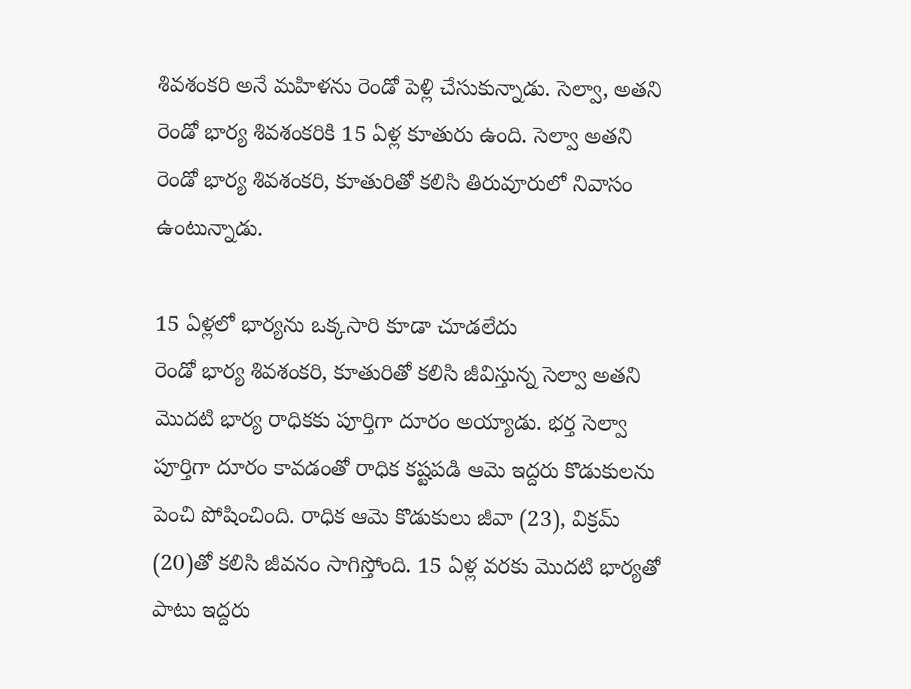శివశంకరి అనే మహిళను రెండో పెళ్లి చేసుకున్నాడు. సెల్వా, అతని రెండో భార్య శివశంకరికి 15 ఏళ్ల కూతురు ఉంది. సెల్వా అతని రెండో భార్య శివశంకరి, కూతురితో కలిసి తిరువూరులో నివాసం ఉంటున్నాడు.

15 ఏళ్లలో భార్యను ఒక్కసారి కూడా చూడలేదు
రెండో భార్య శివశంకరి, కూతురితో కలిసి జీవిస్తున్న సెల్వా అతని మొదటి భార్య రాధికకు పూర్తిగా దూరం అయ్యాడు. భర్త సెల్వా పూర్తిగా దూరం కావడంతో రాధిక కష్టపడి ఆమె ఇద్దరు కొడుకులను పెంచి పోషించింది. రాధిక ఆమె కొడుకులు జీవా (23), విక్రమ్ (20)తో కలిసి జీవనం సాగిస్తోంది. 15 ఏళ్ల వరకు మొదటి భార్యతో పాటు ఇద్దరు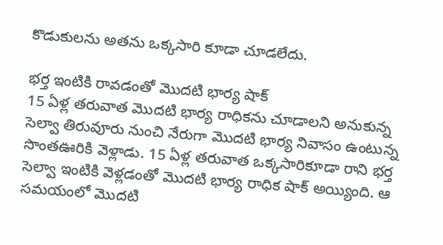కొడుకులను అతను ఒక్కసారి కూడా చూడలేదు.

భర్త ఇంటికి రావడంతో మొదటి భార్య షాక్
15 ఏళ్ల తరువాత మొదటి భార్య రాధికను చూడాలని అనుకున్న సెల్వా తిరువూరు నుంచి నేరుగా మొదటి భార్య నివాసం ఉంటున్న సొంతఊరికి వెళ్లాడు. 15 ఏళ్ల తరువాత ఒక్కసారికూడా రాని భర్త సెల్వా ఇంటికి వెళ్లడంతో మొదటి భార్య రాధిక షాక్ అయ్యింది. ఆ సమయంలో మొదటి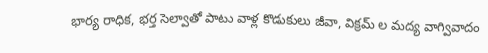భార్య రాధిక, భర్త సెల్వాతో పాటు వాళ్ల కొడుకులు జీవా, విక్రమ్ ల మద్య వాగ్వివాదం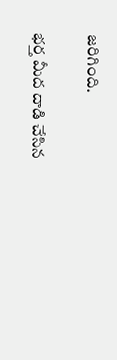జరిగింది.

భర్త మీద దాడి చేసిన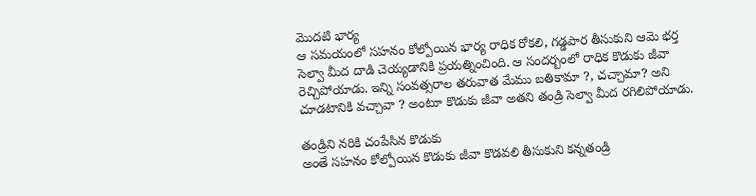మొదటి భార్య
ఆ సమయంలో సహనం కోల్పోయిన భార్య రాధిక రోకలి, గడ్డపార తీసుకుని ఆమె భర్త సెల్వా మీద దాడి చెయ్యడానికి ప్రయత్నించింది. ఆ సందర్బంలో రాధిక కొడుకు జీవా రెచ్చిపోయాడు. ఇన్ని సంవత్సరాల తరువాత మేము బతికామా ?, చచ్చామా? అని చూడటానికి వచ్చావా ? అంటూ కొడుకు జీవా అతని తండ్రి సెల్వా మీద రగిలిపోయాడు.

తండ్రిని నరికి చంపేసిన కొడుకు
అంతే సహనం కోల్పోయిన కొడుకు జీవా కొడవలి తీసుకుని కన్నతండ్రి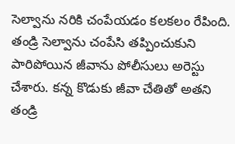సెల్వాను నరికి చంపేయడం కలకలం రేపింది. తండ్రి సెల్వాను చంపేసి తప్పించుకుని పారిపోయిన జీవాను పోలీసులు అరెస్టు చేశారు. కన్న కొడుకు జీవా చేతితో అతని తండ్రి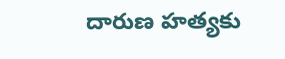దారుణ హత్యకు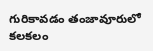గురికావడం తంజావూరులో కలకలం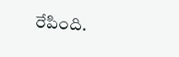రేపింది.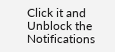Click it and Unblock the Notifications